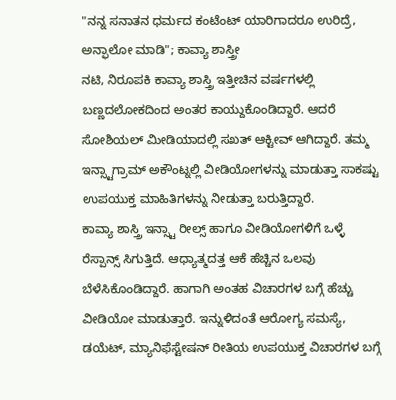"ನನ್ನ ಸನಾತನ ಧರ್ಮದ ಕಂಟೆಂಟ್ ಯಾರಿಗಾದರೂ ಉರಿದ್ರೆ, ಅನ್ಫಾಲೋ ಮಾಡಿ"; ಕಾವ್ಯಾ ಶಾಸ್ತ್ರೀ
ನಟಿ, ನಿರೂಪಕಿ ಕಾವ್ಯಾ ಶಾಸ್ತ್ರಿ ಇತ್ತೀಚಿನ ವರ್ಷಗಳಲ್ಲಿ ಬಣ್ಣದಲೋಕದಿಂದ ಅಂತರ ಕಾಯ್ದುಕೊಂಡಿದ್ದಾರೆ. ಆದರೆ ಸೋಶಿಯಲ್ ಮೀಡಿಯಾದಲ್ಲಿ ಸಖತ್ ಆಕ್ಟೀವ್ ಆಗಿದ್ದಾರೆ. ತಮ್ಮ ಇನ್ಸ್ಟಾಗ್ರಾಮ್ ಅಕೌಂಟ್ನಲ್ಲಿ ವೀಡಿಯೋಗಳನ್ನು ಮಾಡುತ್ತಾ ಸಾಕಷ್ಟು ಉಪಯುಕ್ತ ಮಾಹಿತಿಗಳನ್ನು ನೀಡುತ್ತಾ ಬರುತ್ತಿದ್ದಾರೆ.
ಕಾವ್ಯಾ ಶಾಸ್ತ್ರಿ ಇನ್ಸ್ಟಾ ರೀಲ್ಸ್ ಹಾಗೂ ವೀಡಿಯೋಗಳಿಗೆ ಒಳ್ಳೆ ರೆಸ್ಪಾನ್ಸ್ ಸಿಗುತ್ತಿದೆ. ಆಧ್ಯಾತ್ಮದತ್ತ ಆಕೆ ಹೆಚ್ಚಿನ ಒಲವು ಬೆಳೆಸಿಕೊಂಡಿದ್ದಾರೆ. ಹಾಗಾಗಿ ಅಂತಹ ವಿಚಾರಗಳ ಬಗ್ಗೆ ಹೆಚ್ಚು ವೀಡಿಯೋ ಮಾಡುತ್ತಾರೆ. ಇನ್ನುಳಿದಂತೆ ಆರೋಗ್ಯ ಸಮಸ್ಯೆ, ಡಯೆಟ್, ಮ್ಯಾನಿಫೆಸ್ಟೇಷನ್ ರೀತಿಯ ಉಪಯುಕ್ತ ವಿಚಾರಗಳ ಬಗ್ಗೆ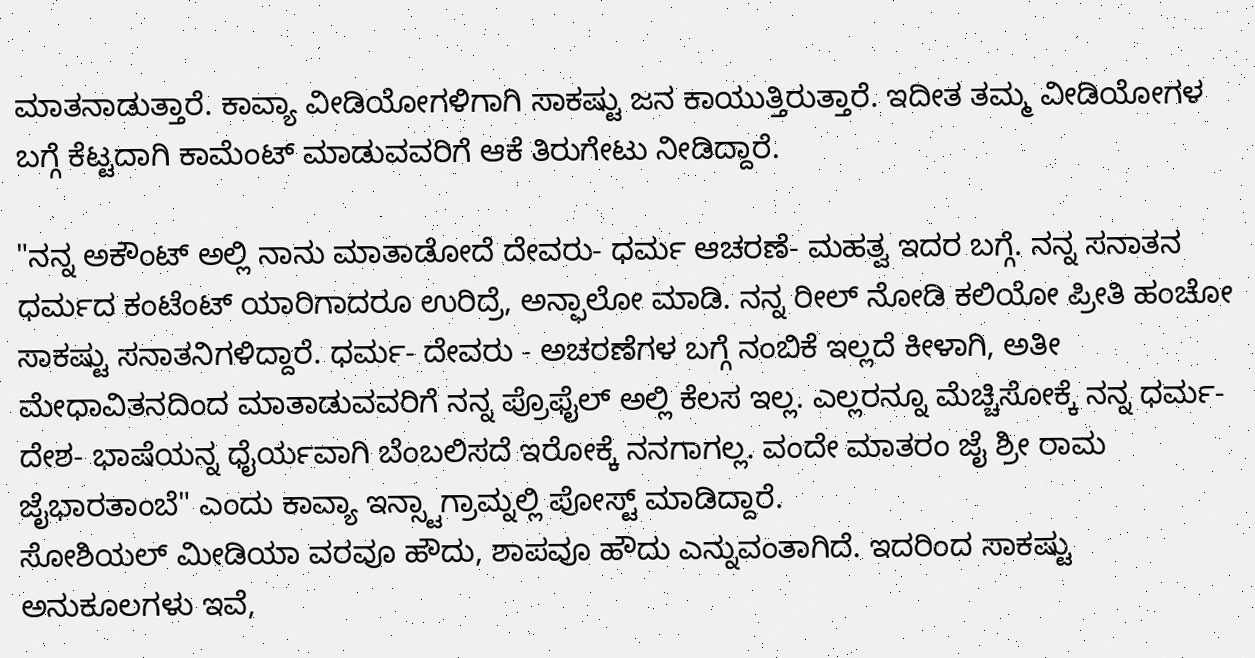ಮಾತನಾಡುತ್ತಾರೆ. ಕಾವ್ಯಾ ವೀಡಿಯೋಗಳಿಗಾಗಿ ಸಾಕಷ್ಟು ಜನ ಕಾಯುತ್ತಿರುತ್ತಾರೆ. ಇದೀತ ತಮ್ಮ ವೀಡಿಯೋಗಳ ಬಗ್ಗೆ ಕೆಟ್ಟದಾಗಿ ಕಾಮೆಂಟ್ ಮಾಡುವವರಿಗೆ ಆಕೆ ತಿರುಗೇಟು ನೀಡಿದ್ದಾರೆ.

"ನನ್ನ ಅಕೌಂಟ್ ಅಲ್ಲಿ ನಾನು ಮಾತಾಡೋದೆ ದೇವರು- ಧರ್ಮ ಆಚರಣೆ- ಮಹತ್ವ ಇದರ ಬಗ್ಗೆ. ನನ್ನ ಸನಾತನ ಧರ್ಮದ ಕಂಟೆಂಟ್ ಯಾರಿಗಾದರೂ ಉರಿದ್ರೆ, ಅನ್ಫಾಲೋ ಮಾಡಿ. ನನ್ನ ರೀಲ್ ನೋಡಿ ಕಲಿಯೋ ಪ್ರೀತಿ ಹಂಚೋ ಸಾಕಷ್ಟು ಸನಾತನಿಗಳಿದ್ದಾರೆ. ಧರ್ಮ- ದೇವರು - ಅಚರಣೆಗಳ ಬಗ್ಗೆ ನಂಬಿಕೆ ಇಲ್ಲದೆ ಕೀಳಾಗಿ, ಅತೀ ಮೇಧಾವಿತನದಿಂದ ಮಾತಾಡುವವರಿಗೆ ನನ್ನ ಪ್ರೊಫೈಲ್ ಅಲ್ಲಿ ಕೆಲಸ ಇಲ್ಲ. ಎಲ್ಲರನ್ನೂ ಮೆಚ್ಚಿಸೋಕ್ಕೆ ನನ್ನ ಧರ್ಮ- ದೇಶ- ಭಾಷೆಯನ್ನ ಧೈರ್ಯವಾಗಿ ಬೆಂಬಲಿಸದೆ ಇರೋಕ್ಕೆ ನನಗಾಗಲ್ಲ. ವಂದೇ ಮಾತರಂ ಜೈ ಶ್ರೀ ರಾಮ ಜೈಭಾರತಾಂಬೆ" ಎಂದು ಕಾವ್ಯಾ ಇನ್ಸ್ಟಾಗ್ರಾಮ್ನಲ್ಲಿ ಪೋಸ್ಟ್ ಮಾಡಿದ್ದಾರೆ.
ಸೋಶಿಯಲ್ ಮೀಡಿಯಾ ವರವೂ ಹೌದು, ಶಾಪವೂ ಹೌದು ಎನ್ನುವಂತಾಗಿದೆ. ಇದರಿಂದ ಸಾಕಷ್ಟು ಅನುಕೂಲಗಳು ಇವೆ,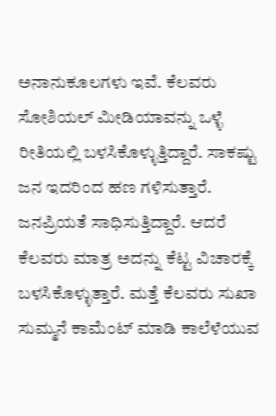ಅನಾನುಕೂಲಗಳು ಇವೆ. ಕೆಲವರು ಸೋಶಿಯಲ್ ಮೀಡಿಯಾವನ್ನು ಒಳ್ಳೆ ರೀತಿಯಲ್ಲಿ ಬಳಸಿಕೊಳ್ಳುತ್ತಿದ್ದಾರೆ. ಸಾಕಷ್ಟು ಜನ ಇದರಿಂದ ಹಣ ಗಳಿಸುತ್ತಾರೆ. ಜನಪ್ರಿಯತೆ ಸಾಧಿಸುತ್ತಿದ್ದಾರೆ. ಆದರೆ ಕೆಲವರು ಮಾತ್ರ ಅದನ್ನು ಕೆಟ್ಟ ವಿಚಾರಕ್ಕೆ ಬಳಸಿಕೊಳ್ಳುತ್ತಾರೆ. ಮತ್ತೆ ಕೆಲವರು ಸುಖಾ ಸುಮ್ಮನೆ ಕಾಮೆಂಟ್ ಮಾಡಿ ಕಾಲೆಳೆಯುವ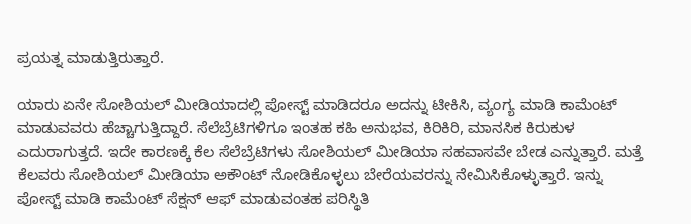ಪ್ರಯತ್ನ ಮಾಡುತ್ತಿರುತ್ತಾರೆ.

ಯಾರು ಏನೇ ಸೋಶಿಯಲ್ ಮೀಡಿಯಾದಲ್ಲಿ ಪೋಸ್ಟ್ ಮಾಡಿದರೂ ಅದನ್ನು ಟೀಕಿಸಿ, ವ್ಯಂಗ್ಯ ಮಾಡಿ ಕಾಮೆಂಟ್ ಮಾಡುವವರು ಹೆಚ್ಚಾಗುತ್ತಿದ್ದಾರೆ. ಸೆಲೆಬ್ರೆಟಿಗಳಿಗೂ ಇಂತಹ ಕಹಿ ಅನುಭವ, ಕಿರಿಕಿರಿ, ಮಾನಸಿಕ ಕಿರುಕುಳ ಎದುರಾಗುತ್ತದೆ. ಇದೇ ಕಾರಣಕ್ಕೆ ಕೆಲ ಸೆಲೆಬ್ರೆಟಿಗಳು ಸೋಶಿಯಲ್ ಮೀಡಿಯಾ ಸಹವಾಸವೇ ಬೇಡ ಎನ್ನುತ್ತಾರೆ. ಮತ್ತೆ ಕೆಲವರು ಸೋಶಿಯಲ್ ಮೀಡಿಯಾ ಅಕೌಂಟ್ ನೋಡಿಕೊಳ್ಳಲು ಬೇರೆಯವರನ್ನು ನೇಮಿಸಿಕೊಳ್ಳುತ್ತಾರೆ. ಇನ್ನು ಪೋಸ್ಟ್ ಮಾಡಿ ಕಾಮೆಂಟ್ ಸೆಕ್ಷನ್ ಆಫ್ ಮಾಡುವಂತಹ ಪರಿಸ್ಥಿತಿ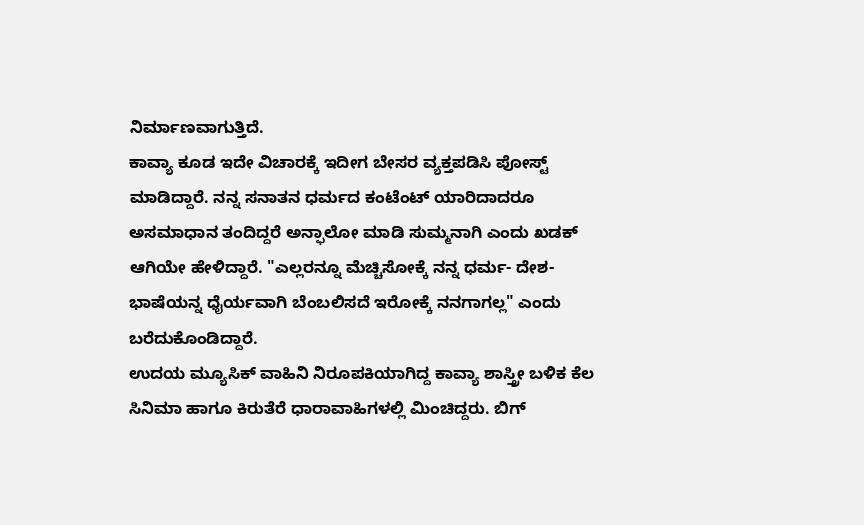ನಿರ್ಮಾಣವಾಗುತ್ತಿದೆ.
ಕಾವ್ಯಾ ಕೂಡ ಇದೇ ವಿಚಾರಕ್ಕೆ ಇದೀಗ ಬೇಸರ ವ್ಯಕ್ತಪಡಿಸಿ ಪೋಸ್ಟ್ ಮಾಡಿದ್ದಾರೆ. ನನ್ನ ಸನಾತನ ಧರ್ಮದ ಕಂಟೆಂಟ್ ಯಾರಿದಾದರೂ ಅಸಮಾಧಾನ ತಂದಿದ್ದರೆ ಅನ್ಫಾಲೋ ಮಾಡಿ ಸುಮ್ಮನಾಗಿ ಎಂದು ಖಡಕ್ ಆಗಿಯೇ ಹೇಳಿದ್ದಾರೆ. "ಎಲ್ಲರನ್ನೂ ಮೆಚ್ಚಿಸೋಕ್ಕೆ ನನ್ನ ಧರ್ಮ- ದೇಶ- ಭಾಷೆಯನ್ನ ಧೈರ್ಯವಾಗಿ ಬೆಂಬಲಿಸದೆ ಇರೋಕ್ಕೆ ನನಗಾಗಲ್ಲ" ಎಂದು ಬರೆದುಕೊಂಡಿದ್ದಾರೆ.
ಉದಯ ಮ್ಯೂಸಿಕ್ ವಾಹಿನಿ ನಿರೂಪಕಿಯಾಗಿದ್ದ ಕಾವ್ಯಾ ಶಾಸ್ತ್ರೀ ಬಳಿಕ ಕೆಲ ಸಿನಿಮಾ ಹಾಗೂ ಕಿರುತೆರೆ ಧಾರಾವಾಹಿಗಳಲ್ಲಿ ಮಿಂಚಿದ್ದರು. ಬಿಗ್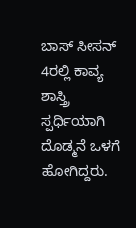ಬಾಸ್ ಸೀಸನ್ 4ರಲ್ಲಿ ಕಾವ್ಯ ಶಾಸ್ತ್ರಿ ಸ್ಪರ್ಧಿಯಾಗಿ ದೊಡ್ಮನೆ ಒಳಗೆ ಹೋಗಿದ್ದರು.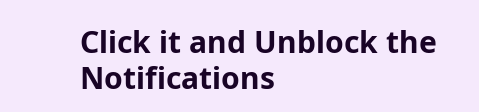Click it and Unblock the Notifications